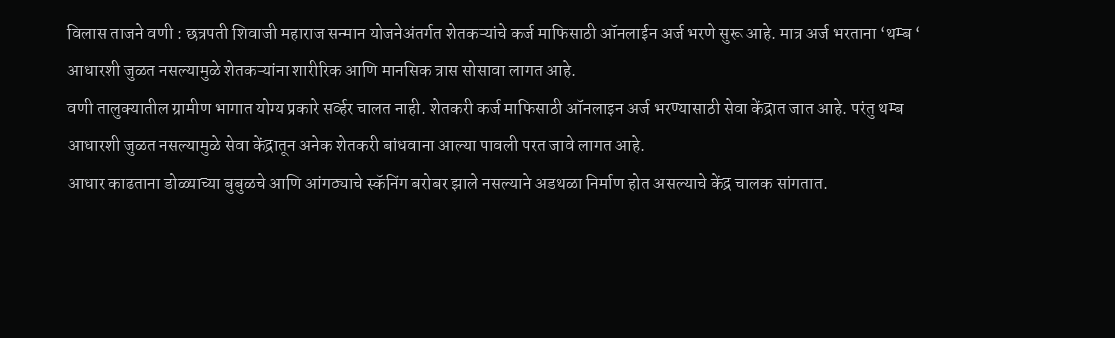विलास ताजने वणी : छत्रपती शिवाजी महाराज सन्मान योजनेअंतर्गत शेतकऱ्यांचे कर्ज माफिसाठी ऑनलाईन अर्ज भरणे सुरू आहे. मात्र अर्ज भरताना ‘थम्ब ‘ आधारशी जुळत नसल्यामुळे शेतकऱ्यांना शारीरिक आणि मानसिक त्रास सोसावा लागत आहे.
वणी तालुक्यातील ग्रामीण भागात योग्य प्रकारे सर्व्हर चालत नाही. शेतकरी कर्ज माफिसाठी ऑनलाइन अर्ज भरण्यासाठी सेवा केंद्रात जात आहे. परंतु थम्ब आधारशी जुळत नसल्यामुळे सेवा केंद्रातून अनेक शेतकरी बांधवाना आल्या पावली परत जावे लागत आहे.
आधार काढताना डोळ्याच्या बुबुळचे आणि आंगठ्याचे स्कॅनिंग बरोबर झाले नसल्याने अडथळा निर्माण होत असल्याचे केंद्र चालक सांगतात.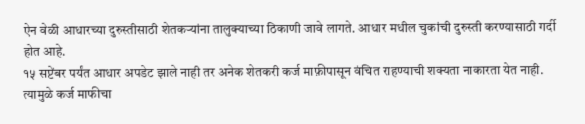ऐन वेळी आधारच्या दुरुस्तीसाठी शेतकऱ्यांना तालुक्याच्या ठिकाणी जावे लागते. आधार मधील चुकांची दुरुस्ती करण्यासाठी गर्दी होत आहे.
१५ सप्टेंबर पर्यंत आधार अपडेट झाले नाही तर अनेक शेतकरी कर्ज माफ़ीपासून वंचित राहण्याची शक्यता नाकारता येत नाही. त्यामुळे कर्ज माफीचा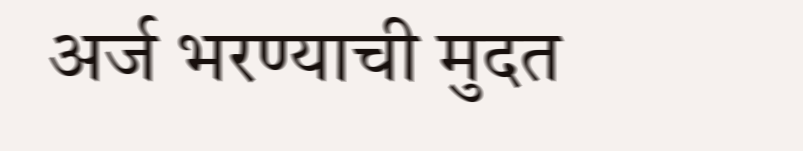अर्ज भरण्याची मुदत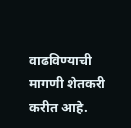वाढविण्याची मागणी शेतकरी करीत आहे.